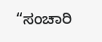“ಸಂಚಾರಿ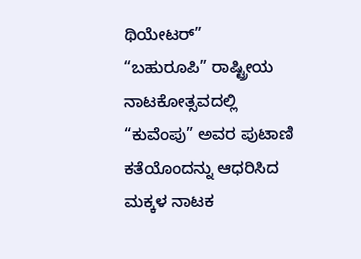ಥಿಯೇಟರ್”
“ಬಹುರೂಪಿ” ರಾಷ್ಟ್ರೀಯ ನಾಟಕೋತ್ಸವದಲ್ಲಿ
“ಕುವೆಂಪು” ಅವರ ಪುಟಾಣಿ ಕತೆಯೊಂದನ್ನು ಆಧರಿಸಿದ ಮಕ್ಕಳ ನಾಟಕ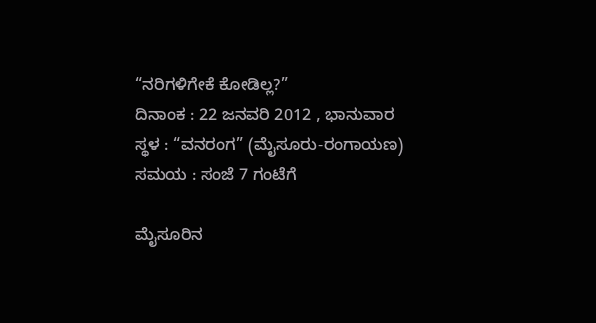“ನರಿಗಳಿಗೇಕೆ ಕೋಡಿಲ್ಲ?”
ದಿನಾಂಕ : 22 ಜನವರಿ 2012 , ಭಾನುವಾರ
ಸ್ಥಳ : “ವನರಂಗ” (ಮೈಸೂರು-ರಂಗಾಯಣ)
ಸಮಯ : ಸಂಜೆ 7 ಗಂಟೆಗೆ

ಮೈಸೂರಿನ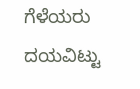ಗೆಳೆಯರು ದಯವಿಟ್ಟು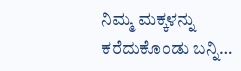ನಿಮ್ಮ ಮಕ್ಕಳನ್ನು ಕರೆದುಕೊಂಡು ಬನ್ನಿ…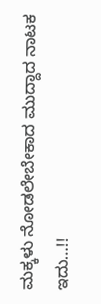ಮಕ್ಕಳು ನೋಡಲೇಬೇಕಾದ ಮುದ್ದಾದ ನಾಟಕ ಇದು…!!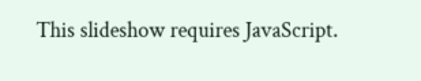This slideshow requires JavaScript.